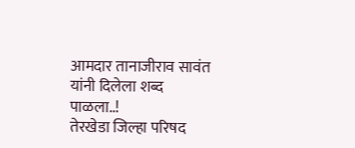आमदार तानाजीराव सावंत यांनी दिलेला शब्द पाळला..!
तेरखेडा जिल्हा परिषद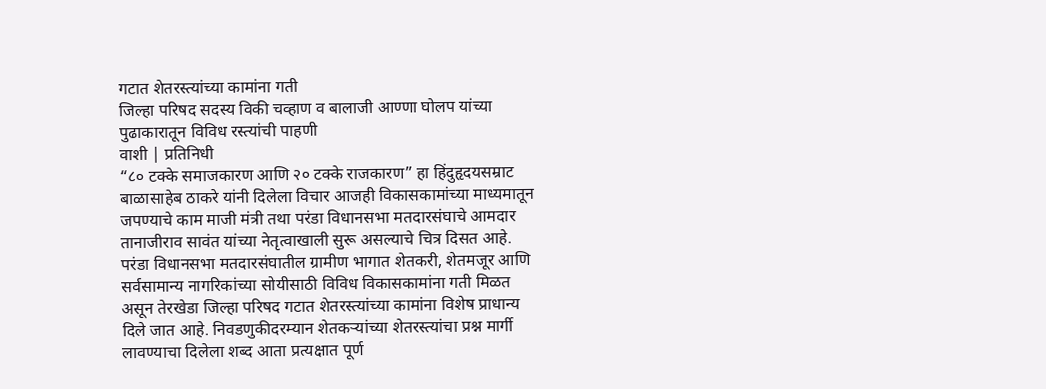गटात शेतरस्त्यांच्या कामांना गती
जिल्हा परिषद सदस्य विकी चव्हाण व बालाजी आण्णा घोलप यांच्या पुढाकारातून विविध रस्त्यांची पाहणी
वाशी | प्रतिनिधी
“८० टक्के समाजकारण आणि २० टक्के राजकारण” हा हिंदुहृदयसम्राट बाळासाहेब ठाकरे यांनी दिलेला विचार आजही विकासकामांच्या माध्यमातून जपण्याचे काम माजी मंत्री तथा परंडा विधानसभा मतदारसंघाचे आमदार तानाजीराव सावंत यांच्या नेतृत्वाखाली सुरू असल्याचे चित्र दिसत आहे.
परंडा विधानसभा मतदारसंघातील ग्रामीण भागात शेतकरी, शेतमजूर आणि सर्वसामान्य नागरिकांच्या सोयीसाठी विविध विकासकामांना गती मिळत असून तेरखेडा जिल्हा परिषद गटात शेतरस्त्यांच्या कामांना विशेष प्राधान्य दिले जात आहे. निवडणुकीदरम्यान शेतकऱ्यांच्या शेतरस्त्यांचा प्रश्न मार्गी लावण्याचा दिलेला शब्द आता प्रत्यक्षात पूर्ण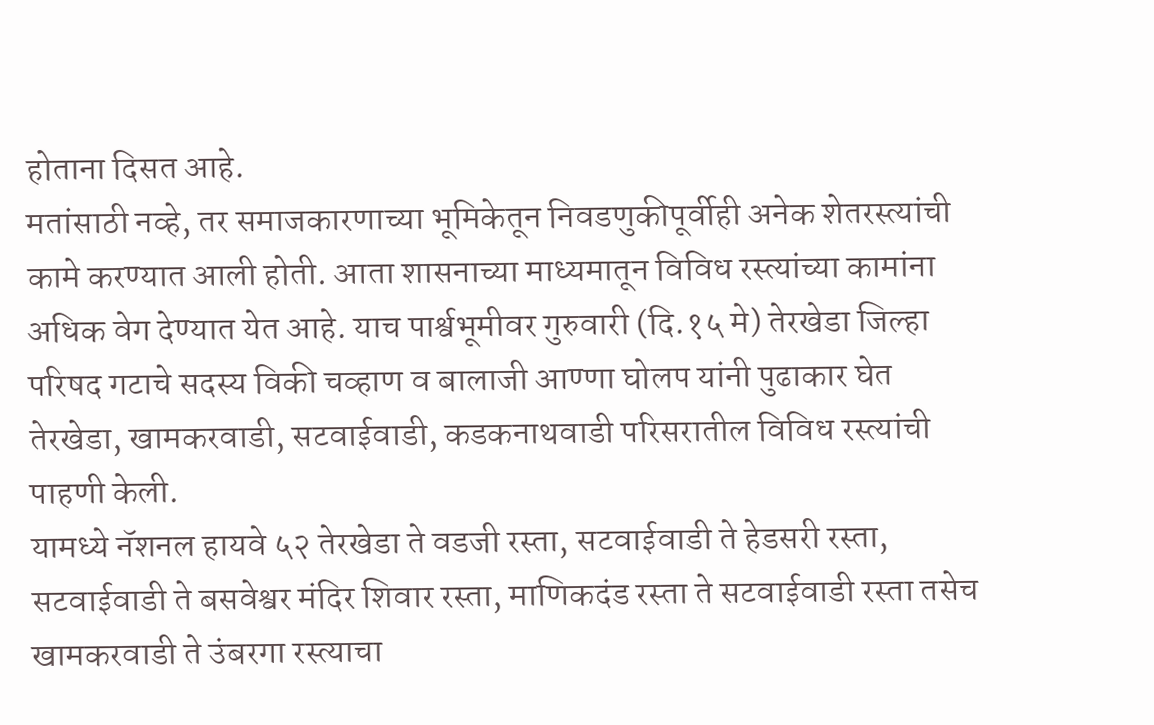होताना दिसत आहे.
मतांसाठी नव्हे, तर समाजकारणाच्या भूमिकेतून निवडणुकीपूर्वीही अनेक शेतरस्त्यांची कामे करण्यात आली होती. आता शासनाच्या माध्यमातून विविध रस्त्यांच्या कामांना अधिक वेग देण्यात येत आहे. याच पार्श्वभूमीवर गुरुवारी (दि.१५ मे) तेरखेडा जिल्हा परिषद गटाचे सदस्य विकी चव्हाण व बालाजी आण्णा घोलप यांनी पुढाकार घेत तेरखेडा, खामकरवाडी, सटवाईवाडी, कडकनाथवाडी परिसरातील विविध रस्त्यांची पाहणी केली.
यामध्ये नॅशनल हायवे ५२ तेरखेडा ते वडजी रस्ता, सटवाईवाडी ते हेडसरी रस्ता, सटवाईवाडी ते बसवेश्वर मंदिर शिवार रस्ता, माणिकदंड रस्ता ते सटवाईवाडी रस्ता तसेच खामकरवाडी ते उंबरगा रस्त्याचा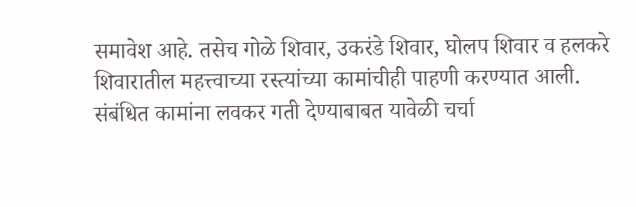समावेश आहे. तसेच गोळे शिवार, उकरंडे शिवार, घोलप शिवार व हलकरे शिवारातील महत्त्वाच्या रस्त्यांच्या कामांचीही पाहणी करण्यात आली. संबंधित कामांना लवकर गती देण्याबाबत यावेळी चर्चा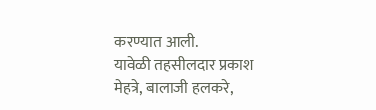करण्यात आली.
यावेळी तहसीलदार प्रकाश मेहत्रे, बालाजी हलकरे,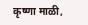कृष्णा माळी,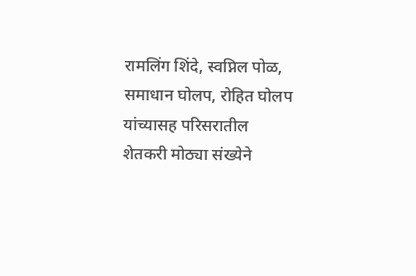रामलिंग शिंदे, स्वप्निल पोळ, समाधान घोलप, रोहित घोलप यांच्यासह परिसरातील शेतकरी मोठ्या संख्येने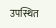उपस्थित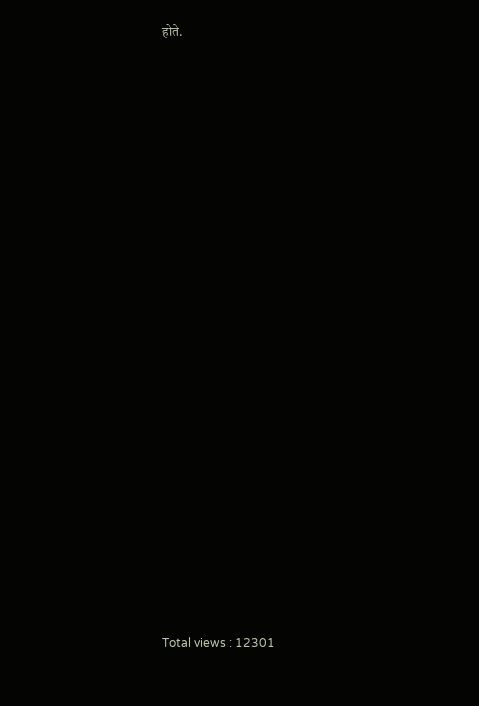होते.






















Total views : 12301